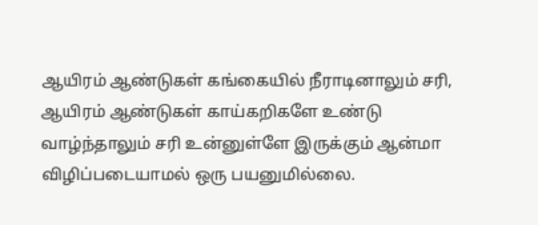ஆயிரம் ஆண்டுகள் கங்கையில் நீராடினாலும் சரி, ஆயிரம் ஆண்டுகள் காய்கறிகளே உண்டு வாழ்ந்தாலும் சரி உன்னுள்ளே இருக்கும் ஆன்மா விழிப்படையாமல் ஒரு பயனுமில்லை.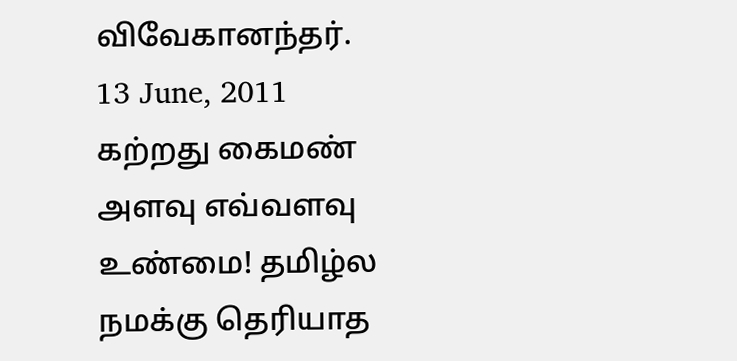விவேகானந்தர்.
13 June, 2011
கற்றது கைமண் அளவு எவ்வளவு உண்மை! தமிழ்ல நமக்கு தெரியாத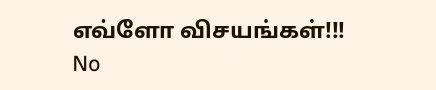எவ்ளோ விசயங்கள்!!!
No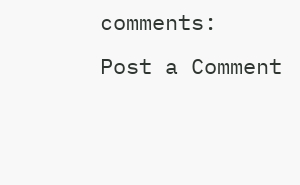comments:
Post a Comment